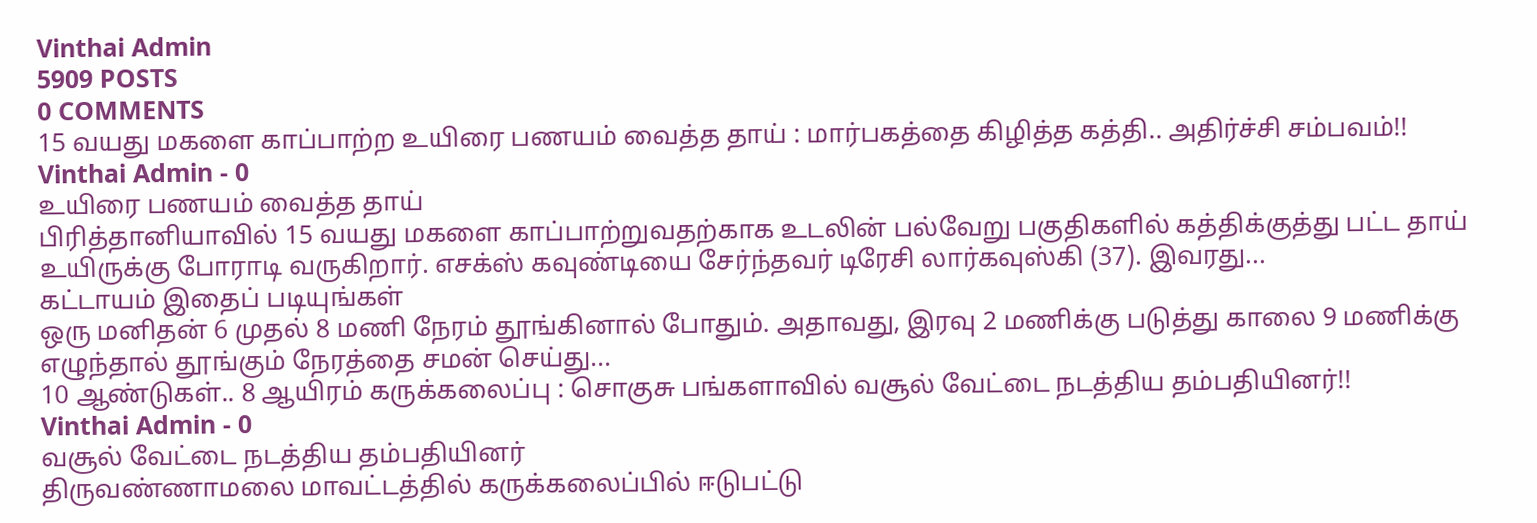Vinthai Admin
5909 POSTS
0 COMMENTS
15 வயது மகளை காப்பாற்ற உயிரை பணயம் வைத்த தாய் : மார்பகத்தை கிழித்த கத்தி.. அதிர்ச்சி சம்பவம்!!
Vinthai Admin - 0
உயிரை பணயம் வைத்த தாய்
பிரித்தானியாவில் 15 வயது மகளை காப்பாற்றுவதற்காக உடலின் பல்வேறு பகுதிகளில் கத்திக்குத்து பட்ட தாய் உயிருக்கு போராடி வருகிறார். எசக்ஸ் கவுண்டியை சேர்ந்தவர் டிரேசி லார்கவுஸ்கி (37). இவரது...
கட்டாயம் இதைப் படியுங்கள்
ஒரு மனிதன் 6 முதல் 8 மணி நேரம் தூங்கினால் போதும். அதாவது, இரவு 2 மணிக்கு படுத்து காலை 9 மணிக்கு எழுந்தால் தூங்கும் நேரத்தை சமன் செய்து...
10 ஆண்டுகள்.. 8 ஆயிரம் கருக்கலைப்பு : சொகுசு பங்களாவில் வசூல் வேட்டை நடத்திய தம்பதியினர்!!
Vinthai Admin - 0
வசூல் வேட்டை நடத்திய தம்பதியினர்
திருவண்ணாமலை மாவட்டத்தில் கருக்கலைப்பில் ஈடுபட்டு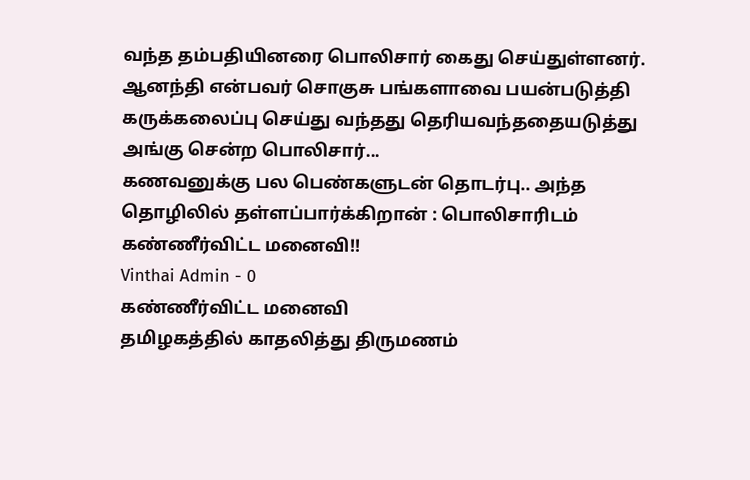வந்த தம்பதியினரை பொலிசார் கைது செய்துள்ளனர். ஆனந்தி என்பவர் சொகுசு பங்களாவை பயன்படுத்தி கருக்கலைப்பு செய்து வந்தது தெரியவந்ததையடுத்து அங்கு சென்ற பொலிசார்...
கணவனுக்கு பல பெண்களுடன் தொடர்பு.. அந்த தொழிலில் தள்ளப்பார்க்கிறான் : பொலிசாரிடம் கண்ணீர்விட்ட மனைவி!!
Vinthai Admin - 0
கண்ணீர்விட்ட மனைவி
தமிழகத்தில் காதலித்து திருமணம்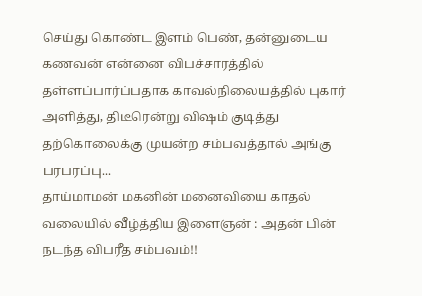செய்து கொண்ட இளம் பெண், தன்னுடைய கணவன் என்னை விபச்சாரத்தில் தள்ளப்பார்ப்பதாக காவல்நிலையத்தில் புகார் அளித்து, திடீரென்று விஷம் குடித்து தற்கொலைக்கு முயன்ற சம்பவத்தால் அங்கு பரபரப்பு...
தாய்மாமன் மகனின் மனைவியை காதல் வலையில் வீழ்த்திய இளைஞன் : அதன் பின் நடந்த விபரீத சம்பவம்!!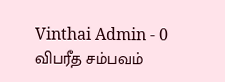Vinthai Admin - 0
விபரீத சம்பவம்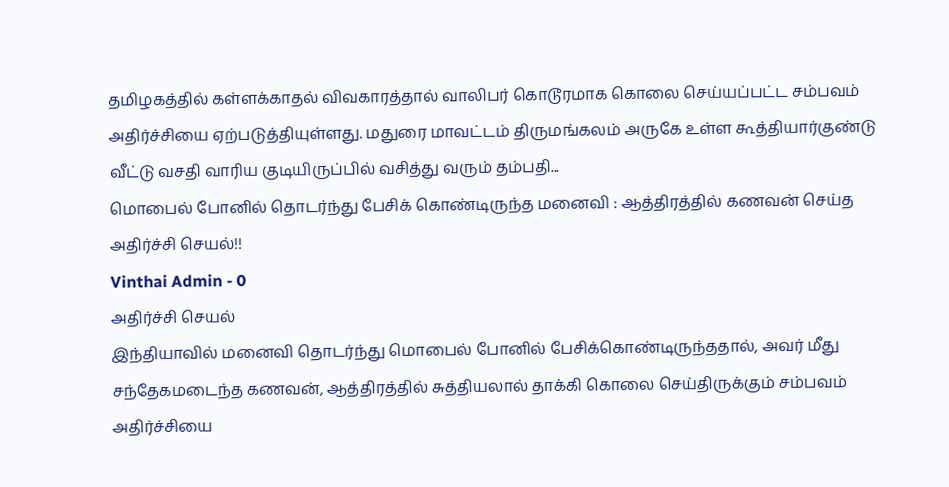தமிழகத்தில் கள்ளக்காதல் விவகாரத்தால் வாலிபர் கொடூரமாக கொலை செய்யப்பட்ட சம்பவம் அதிர்ச்சியை ஏற்படுத்தியுள்ளது. மதுரை மாவட்டம் திருமங்கலம் அருகே உள்ள கூத்தியார்குண்டு வீட்டு வசதி வாரிய குடியிருப்பில் வசித்து வரும் தம்பதி...
மொபைல் போனில் தொடர்ந்து பேசிக் கொண்டிருந்த மனைவி : ஆத்திரத்தில் கணவன் செய்த அதிர்ச்சி செயல்!!
Vinthai Admin - 0
அதிர்ச்சி செயல்
இந்தியாவில் மனைவி தொடர்ந்து மொபைல் போனில் பேசிக்கொண்டிருந்ததால், அவர் மீது சந்தேகமடைந்த கணவன், ஆத்திரத்தில் சுத்தியலால் தாக்கி கொலை செய்திருக்கும் சம்பவம் அதிர்ச்சியை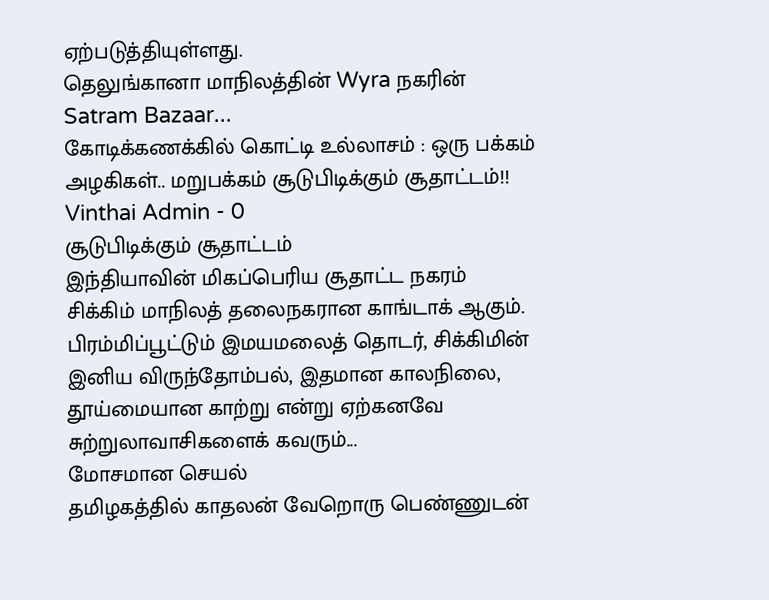ஏற்படுத்தியுள்ளது.
தெலுங்கானா மாநிலத்தின் Wyra நகரின் Satram Bazaar...
கோடிக்கணக்கில் கொட்டி உல்லாசம் : ஒரு பக்கம் அழகிகள்.. மறுபக்கம் சூடுபிடிக்கும் சூதாட்டம்!!
Vinthai Admin - 0
சூடுபிடிக்கும் சூதாட்டம்
இந்தியாவின் மிகப்பெரிய சூதாட்ட நகரம் சிக்கிம் மாநிலத் தலைநகரான காங்டாக் ஆகும். பிரம்மிப்பூட்டும் இமயமலைத் தொடர், சிக்கிமின் இனிய விருந்தோம்பல், இதமான காலநிலை, தூய்மையான காற்று என்று ஏற்கனவே சுற்றுலாவாசிகளைக் கவரும்...
மோசமான செயல்
தமிழகத்தில் காதலன் வேறொரு பெண்ணுடன்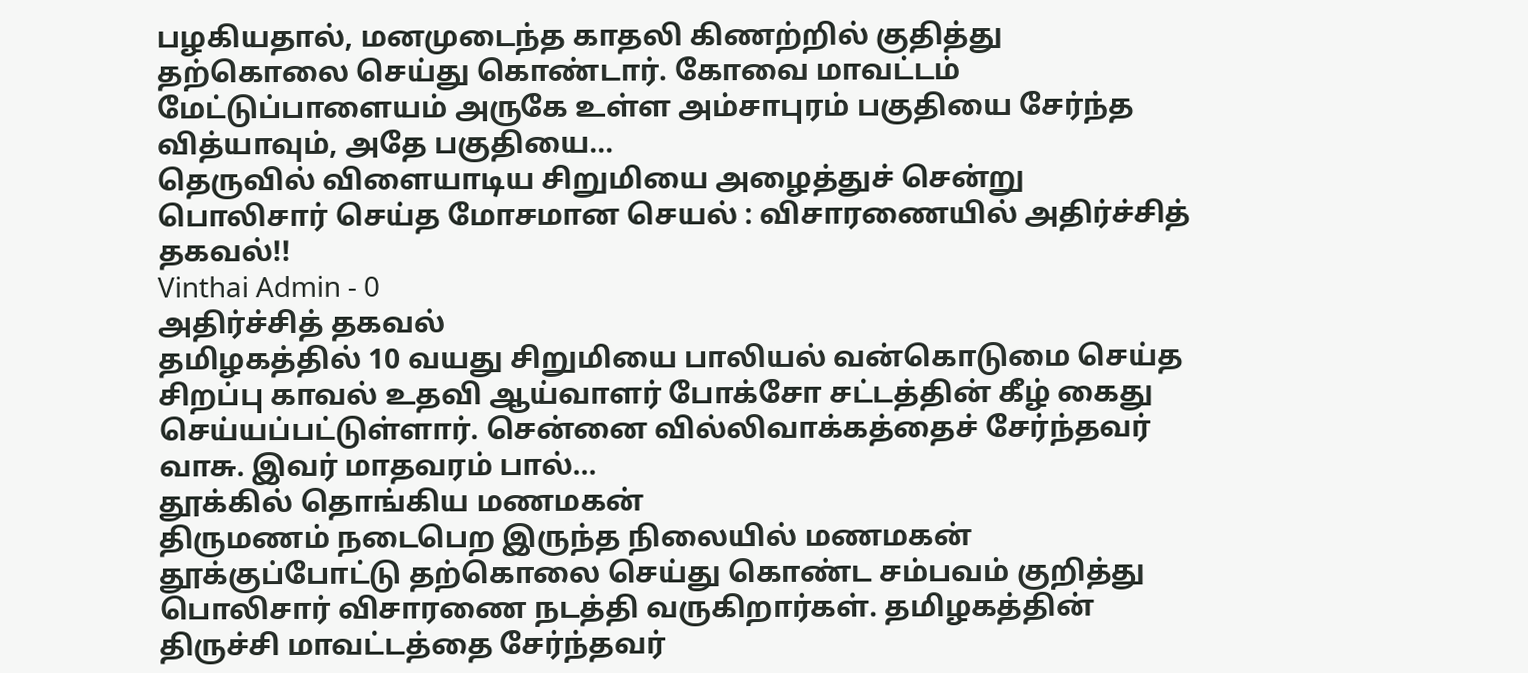பழகியதால், மனமுடைந்த காதலி கிணற்றில் குதித்து தற்கொலை செய்து கொண்டார். கோவை மாவட்டம் மேட்டுப்பாளையம் அருகே உள்ள அம்சாபுரம் பகுதியை சேர்ந்த வித்யாவும், அதே பகுதியை...
தெருவில் விளையாடிய சிறுமியை அழைத்துச் சென்று பொலிசார் செய்த மோசமான செயல் : விசாரணையில் அதிர்ச்சித் தகவல்!!
Vinthai Admin - 0
அதிர்ச்சித் தகவல்
தமிழகத்தில் 10 வயது சிறுமியை பாலியல் வன்கொடுமை செய்த சிறப்பு காவல் உதவி ஆய்வாளர் போக்சோ சட்டத்தின் கீழ் கைது செய்யப்பட்டுள்ளார். சென்னை வில்லிவாக்கத்தைச் சேர்ந்தவர் வாசு. இவர் மாதவரம் பால்...
தூக்கில் தொங்கிய மணமகன்
திருமணம் நடைபெற இருந்த நிலையில் மணமகன் தூக்குப்போட்டு தற்கொலை செய்து கொண்ட சம்பவம் குறித்து பொலிசார் விசாரணை நடத்தி வருகிறார்கள். தமிழகத்தின் திருச்சி மாவட்டத்தை சேர்ந்தவர்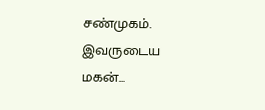சண்முகம். இவருடைய மகன்...